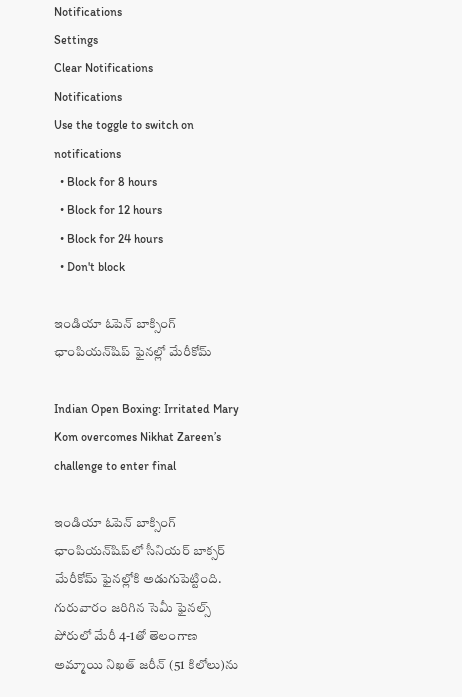Notifications
Settings
Clear Notifications
Notifications
Use the toggle to switch on notifications
  • Block for 8 hours
  • Block for 12 hours
  • Block for 24 hours
  • Don't block

ఇండియా ఓపెన్‌ బాక్సింగ్‌ ఛాంపియన్‌షిప్‌ ఫైనల్లో మేరీకోమ్‌

Indian Open Boxing: Irritated Mary Kom overcomes Nikhat Zareen’s challenge to enter final

ఇండియా ఓపెన్‌ బాక్సింగ్‌ ఛాంపియన్‌షిప్‌లో సీనియర్ బాక్సర్‌ మేరీకోమ్‌ ఫైనల్లోకి అడుగుపెట్టింది. గురువారం జరిగిన సెమీ ఫైనల్స్‌ పోరులో మేరీ 4-1తో తెలంగాణ అమ్మాయి నిఖత్‌ జరీన్‌ (51 కిలోలు)ను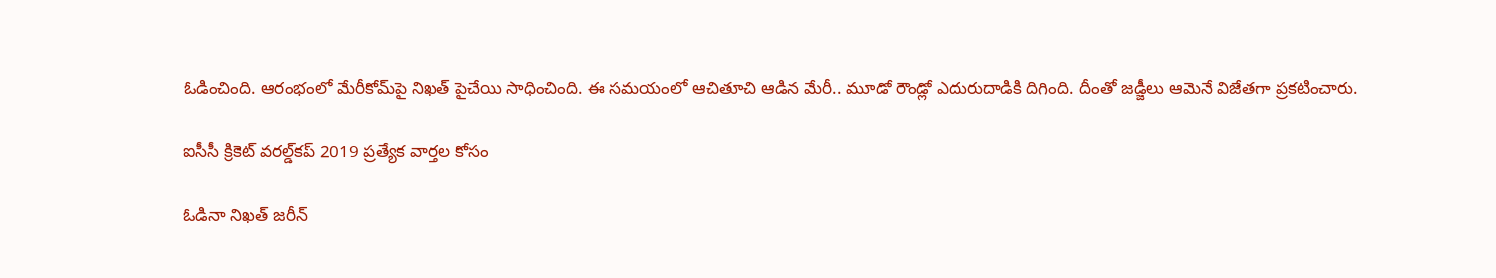ఓడించింది. ఆరంభంలో మేరీకోమ్‌పై నిఖత్‌ పైచేయి సాధించింది. ఈ సమయంలో ఆచితూచి ఆడిన మేరీ.. మూడో రౌండ్లో ఎదురుదాడికి దిగింది. దీంతో జడ్జీలు ఆమెనే విజేతగా ప్రకటించారు.

ఐసీసీ క్రికెట్ వరల్డ్‌కప్ 2019 ప్రత్యేక వార్తల కోసం

ఓడినా నిఖత్‌ జరీన్‌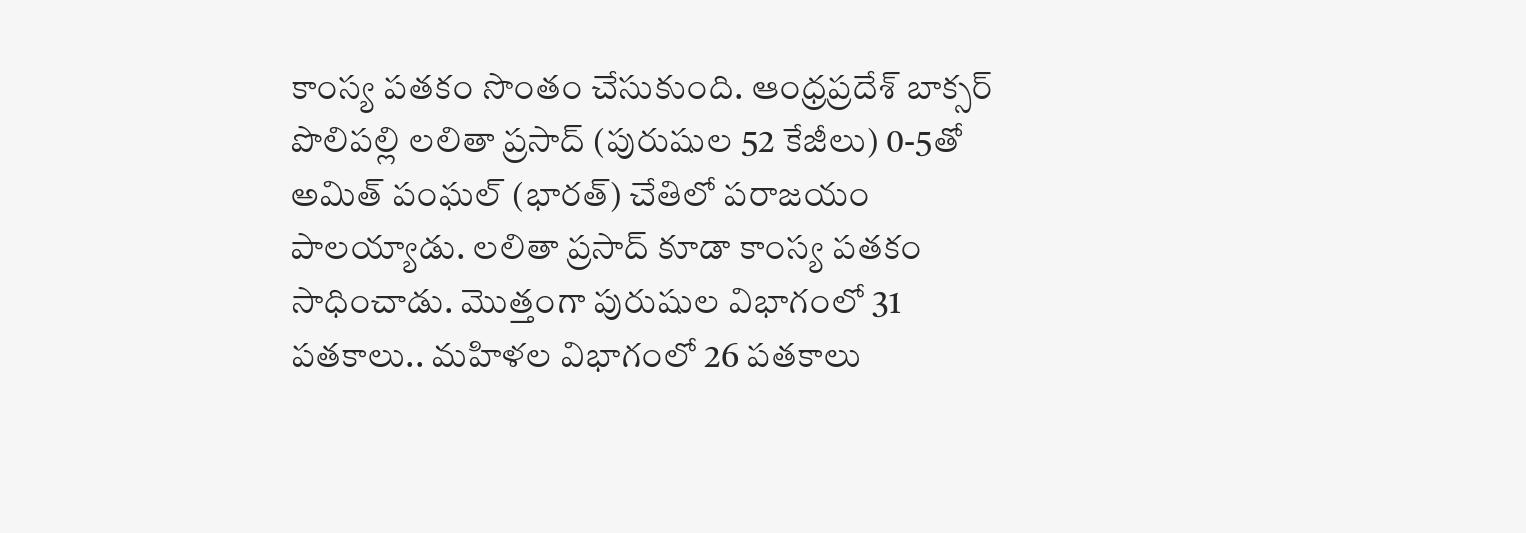కాంస్య పతకం సొంతం చేసుకుంది. ఆంధ్రప్రదేశ్‌ బాక్సర్‌ పొలిపల్లి లలితా ప్రసాద్‌ (పురుషుల 52 కేజీలు) 0-5తో అమిత్‌ పంఘల్‌ (భారత్‌) చేతిలో పరాజయం పాలయ్యాడు. లలితా ప్రసాద్‌ కూడా కాంస్య పతకం సాధించాడు. మొత్తంగా పురుషుల విభాగంలో 31 పతకాలు.. మహిళల విభాగంలో 26 పతకాలు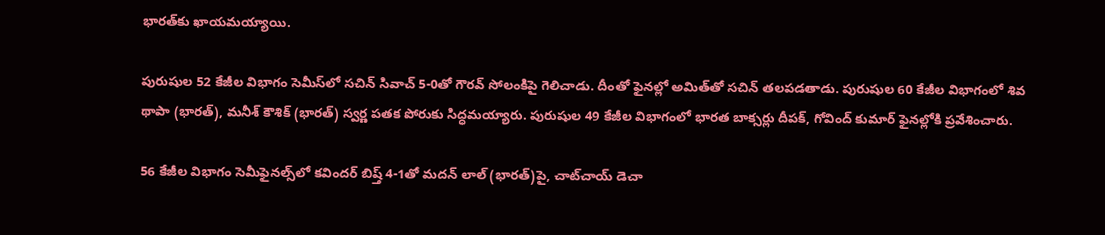భారత్‌కు ఖాయమయ్యాయి.

పురుషుల 52 కేజీల విభాగం సెమీస్‌లో సచిన్‌ సివాచ్‌ 5-0తో గౌరవ్‌ సోలంకిపై గెలిచాడు. దీంతో ఫైనల్లో అమిత్‌తో సచిన్‌ తలపడతాడు. పురుషుల 60 కేజీల విభాగంలో శివ థాపా (భారత్‌), మనీశ్‌ కౌశిక్‌ (భారత్‌) స్వర్ణ పతక పోరుకు సిద్ధమయ్యారు. పురుషుల 49 కేజీల విభాగంలో భారత బాక్సర్లు దీపక్, గోవింద్‌ కుమార్‌ ఫైనల్లోకి ప్రవేశించారు.

56 కేజీల విభాగం సెమీఫైనల్స్‌లో కవిందర్‌ బిష్త్‌ 4-1తో మదన్‌ లాల్‌ (భారత్‌)పై, చాట్‌చాయ్‌ డెచా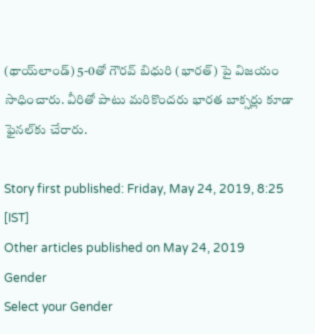(థాయ్‌లాండ్‌) 5-0తో గౌరవ్‌ బిధురి (భారత్‌) పై విజయం సాధించారు. వీరితో పాటు మరికొందరు భారత బాక్సర్లు కూడా ఫైనల్‌కు చేరారు.

Story first published: Friday, May 24, 2019, 8:25 [IST]
Other articles published on May 24, 2019
Gender
Select your Gender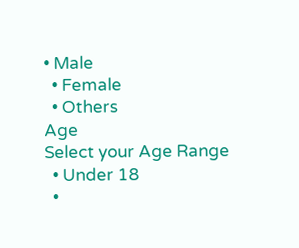• Male
  • Female
  • Others
Age
Select your Age Range
  • Under 18
  •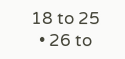18 to 25
  • 26 to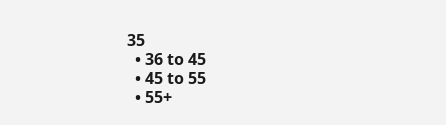35
  • 36 to 45
  • 45 to 55
  • 55+